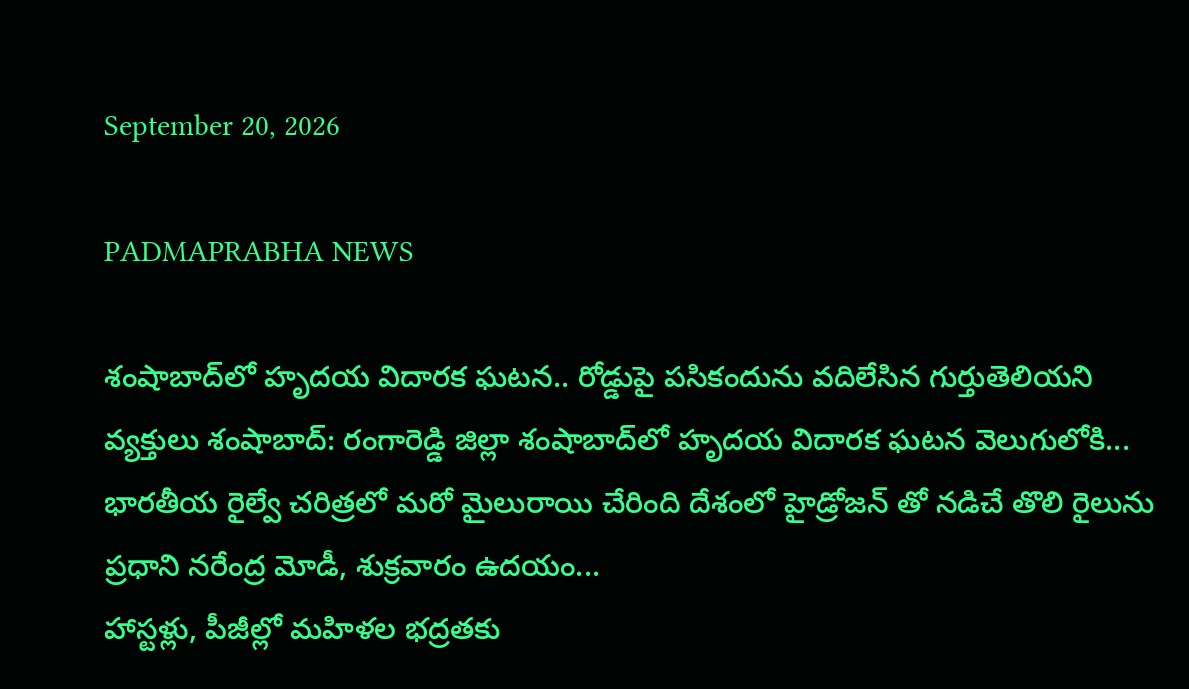September 20, 2026

PADMAPRABHA NEWS

శంషాబాద్‌లో హృదయ విదారక ఘటన.. రోడ్డుపై పసికందును వదిలేసిన గుర్తుతెలియని వ్యక్తులు శంషాబాద్: రంగారెడ్డి జిల్లా శంషాబాద్‌లో హృదయ విదారక ఘటన వెలుగులోకి...
భారతీయ రైల్వే చరిత్రలో మరో మైలురాయి చేరింది దేశంలో హైడ్రోజన్ తో నడిచే తొలి రైలును ప్రధాని నరేంద్ర మోడీ, శుక్రవారం ఉదయం...
హాస్టళ్లు, పీజీల్లో మహిళల భద్రతకు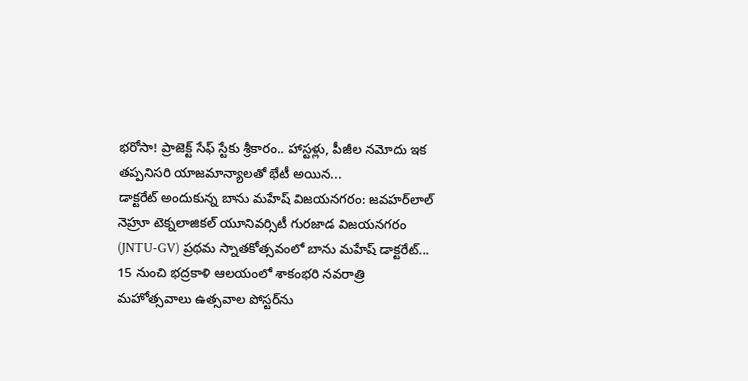భరోసా! ప్రాజెక్ట్ సేఫ్ స్టేకు శ్రీకారం.. హాస్టళ్లు, పీజీల నమోదు ఇక తప్పనిసరి యాజమాన్యాలతో భేటీ అయిన...
డాక్టరేట్ అందుకున్న బాను మహేష్ విజయనగరం: జవహర్‌లాల్ నెహ్రూ టెక్నలాజికల్ యూనివర్సిటీ గురజాడ విజయనగరం (JNTU-GV) ప్రథమ స్నాతకోత్సవంలో బాను మహేష్ డాక్టరేట్...
15 నుంచి భద్రకాళి ఆలయంలో శాకంభరి నవరాత్రి మహోత్సవాలు ఉత్సవాల పోస్టర్‌ను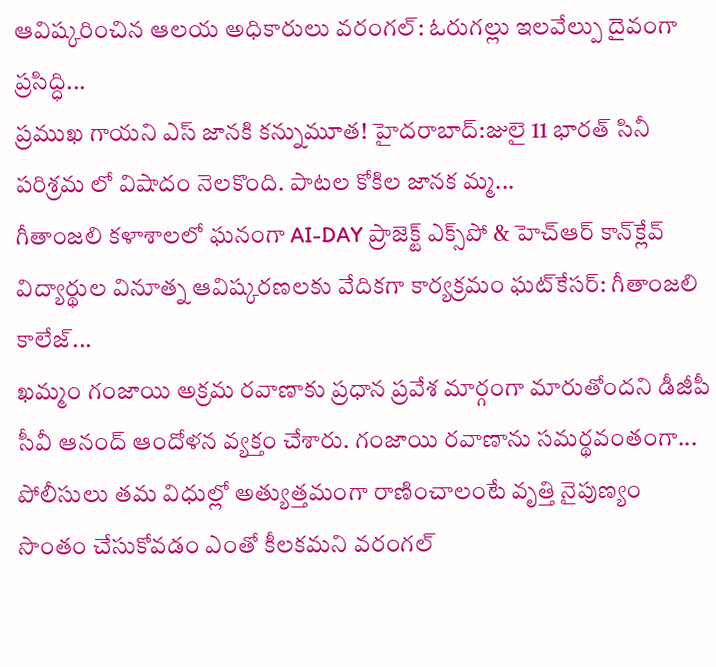ఆవిష్కరించిన ఆలయ అధికారులు వరంగల్: ఓరుగల్లు ఇలవేల్పు దైవంగా ప్రసిద్ధి...
ప్రముఖ గాయని ఎస్ జానకి కన్నుమూత! హైదరాబాద్:జులై 11 భారత్ సినీ పరిశ్రమ లో విషాదం నెలకొంది. పాటల కోకిల జానక మ్మ...
గీతాంజలి కళాశాలలో ఘనంగా AI-DAY ప్రాజెక్ట్ ఎక్స్‌పో & హెచ్‌ఆర్ కాన్‌క్లేవ్ విద్యార్థుల వినూత్న ఆవిష్కరణలకు వేదికగా కార్యక్రమం ఘట్‌కేసర్: గీతాంజలి కాలేజ్...
ఖమ్మం గంజాయి అక్రమ రవాణాకు ప్రధాన ప్రవేశ మార్గంగా మారుతోందని డీజీపీ సీవీ ఆనంద్ ఆందోళన వ్యక్తం చేశారు. గంజాయి రవాణాను సమర్థవంతంగా...
పోలీసులు తమ విధుల్లో అత్యుత్తమంగా రాణించాలంటే వృత్తి నైపుణ్యం సొంతం చేసుకోవడం ఎంతో కీలకమని వరంగల్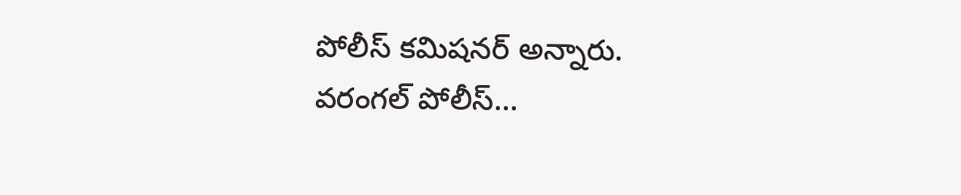పోలీస్ కమిషనర్ అన్నారు. వరంగల్ పోలీస్...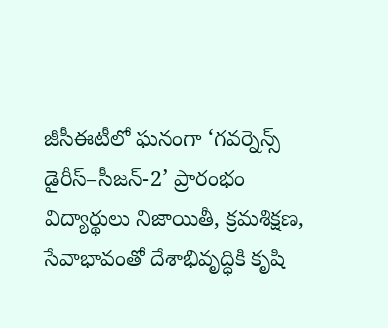జీసీఈటీలో ఘనంగా ‘గవర్నెన్స్ డైరీస్–సీజన్-2’ ప్రారంభం విద్యార్థులు నిజాయితీ, క్రమశిక్షణ, సేవాభావంతో దేశాభివృద్ధికి కృషి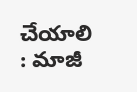చేయాలి : మాజీ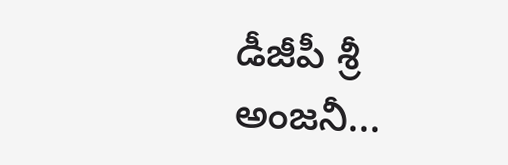డీజీపీ శ్రీ అంజనీ...